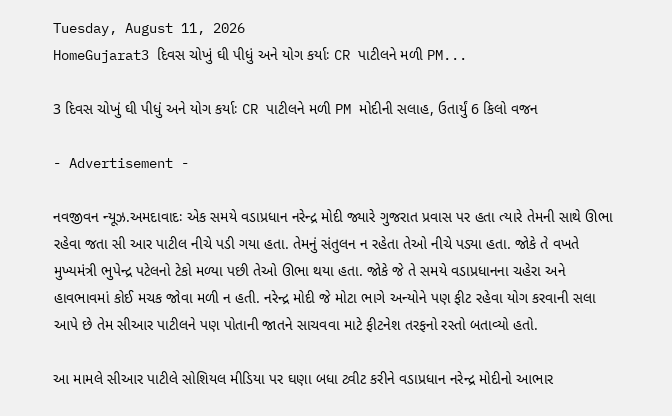Tuesday, August 11, 2026
HomeGujarat3 દિવસ ચોખું ઘી પીધું અને યોગ કર્યાઃ CR પાટીલને મળી PM...

3 દિવસ ચોખું ઘી પીધું અને યોગ કર્યાઃ CR પાટીલને મળી PM મોદીની સલાહ, ઉતાર્યું 6 કિલો વજન

- Advertisement -

નવજીવન ન્યૂઝ.અમદાવાદઃ એક સમયે વડાપ્રધાન નરેન્દ્ર મોદી જ્યારે ગુજરાત પ્રવાસ પર હતા ત્યારે તેમની સાથે ઊભા રહેવા જતા સી આર પાટીલ નીચે પડી ગયા હતા. તેમનું સંતુલન ન રહેતા તેઓ નીચે પડ્યા હતા. જોકે તે વખતે મુખ્યમંત્રી ભુપેન્દ્ર પટેલનો ટેકો મળ્યા પછી તેઓ ઊભા થયા હતા. જોકે જે તે સમયે વડાપ્રધાનના ચહેરા અને હાવભાવમાં કોઈ મચક જોવા મળી ન હતી. નરેન્દ્ર મોદી જે મોટા ભાગે અન્યોને પણ ફીટ રહેવા યોગ કરવાની સલા આપે છે તેમ સીઆર પાટીલને પણ પોતાની જાતને સાચવવા માટે ફીટનેશ તરફનો રસ્તો બતાવ્યો હતો.

આ મામલે સીઆર પાટીલે સોશિયલ મીડિયા પર ઘણા બધા ટ્વીટ કરીને વડાપ્રધાન નરેન્દ્ર મોદીનો આભાર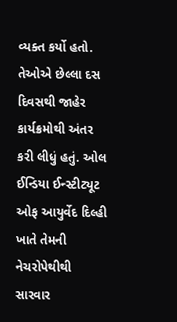વ્યક્ત કર્યો હતો. તેઓએ છેલ્લા દસ દિવસથી જાહેર કાર્યક્રમોથી અંતર કરી લીધું હતું. ઓલ ઈન્ડિયા ઈન્સ્ટીટ્યૂટ ઓફ આયુર્વેદ દિલ્હી ખાતે તેમની નેચરોપેથીથી સારવાર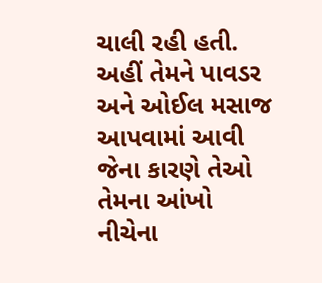ચાલી રહી હતી. અહીં તેમને પાવડર અને ઓઈલ મસાજ આપવામાં આવી જેના કારણે તેઓ તેમના આંખો નીચેના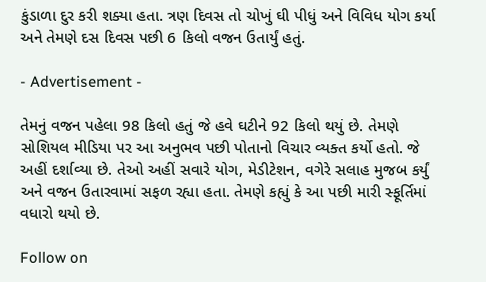કુંડાળા દુર કરી શક્યા હતા. ત્રણ દિવસ તો ચોખું ઘી પીધું અને વિવિધ યોગ કર્યા અને તેમણે દસ દિવસ પછી 6 કિલો વજન ઉતાર્યું હતું.

- Advertisement -

તેમનું વજન પહેલા 98 કિલો હતું જે હવે ઘટીને 92 કિલો થયું છે. તેમણે સોશિયલ મીડિયા પર આ અનુભવ પછી પોતાનો વિચાર વ્યક્ત કર્યો હતો. જે અહીં દર્શાવ્યા છે. તેઓ અહીં સવારે યોગ, મેડીટેશન, વગેરે સલાહ મુજબ કર્યું અને વજન ઉતારવામાં સફળ રહ્યા હતા. તેમણે કહ્યું કે આ પછી મારી સ્ફૂર્તિમાં વધારો થયો છે.

Follow on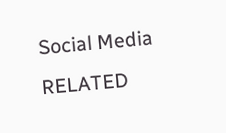Social Media
RELATED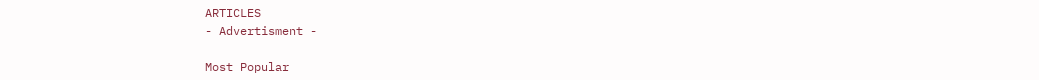ARTICLES
- Advertisment -

Most Popular